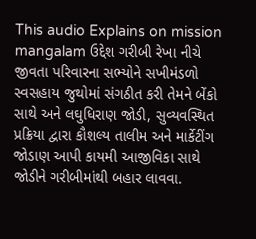This audio Explains on mission mangalam ઉદ્દેશ ગરીબી રેખા નીચે જીવતા પરિવારના સભ્યોને સખીમંડળો સ્વસહાય જુથોમાં સંગઠીત કરી તેમને બેંકો સાથે અને લઘુધિરાણ જોડી, સુવ્યવસ્થિત પ્રક્રિયા દ્વારા કૌશલ્ય તાલીમ અને માર્કેટીંગ જોડાણ આપી કાયમી આજીવિકા સાથે જોડીને ગરીબીમાંથી બહાર લાવવા.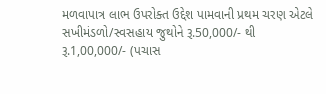મળવાપાત્ર લાભ ઉપરોક્ત ઉદ્દેશ પામવાની પ્રથમ ચરણ એટલે સખીમંડળો/સ્વસહાય જુથોને રૂ.50,000/- થી રૂ.1,00,000/- (પચાસ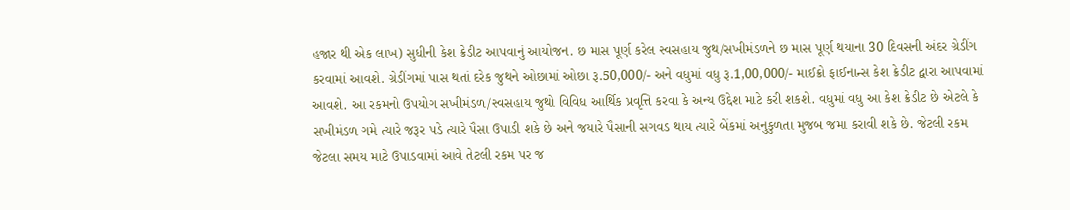હજાર થી એક લાખ) સુધીની કેશ ક્રેડીટ આપવાનું આયોજન. છ માસ પૂર્ણ કરેલ સ્વસહાય જુથ/સખીમંડળને છ માસ પૂર્ણ થયાના 30 દિવસની અંદર ગ્રેડીંગ કરવામાં આવશે. ગ્રેડીંગમાં પાસ થતાં દરેક જુથને ઓછામાં ઓછા રૂ.50,000/- અને વધુમાં વધુ રૂ.1,00,000/- માઈક્રો ફાઈનાન્સ કેશ ક્રેડીટ દ્વારા આપવામાં આવશે. આ રકમનો ઉપયોગ સખીમંડળ/સ્વસહાય જુથો વિવિધ આર્થિક પ્રવૃત્તિ કરવા કે અન્ય ઉદ્દેશ માટે કરી શકશે. વધુમાં વધુ આ કેશ ક્રેડીટ છે એટલે કે સખીમંડળ ગમે ત્યારે જરૂર પડે ત્યારે પૈસા ઉપાડી શકે છે અને જયારે પૈસાની સગવડ થાય ત્યારે બેંકમાં અનુકુળતા મુજબ જમા કરાવી શકે છે. જેટલી રકમ જેટલા સમય માટે ઉપાડવામાં આવે તેટલી રકમ પર જ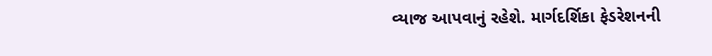વ્યાજ આપવાનું રહેશે. માર્ગદર્શિકા ફેડરેશનની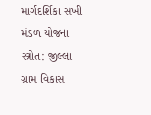માર્ગદર્શિકા સખી મંડળ યોજના સ્ત્રોત: જીલ્લા ગ્રામ વિકાસ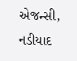એજન્સી, નડીયાદ